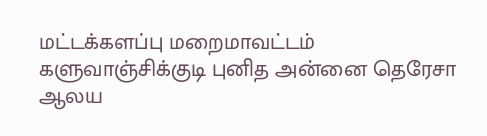மட்டக்களப்பு மறைமாவட்டம் களுவாஞ்சிக்குடி புனித அன்னை தெரேசா ஆலய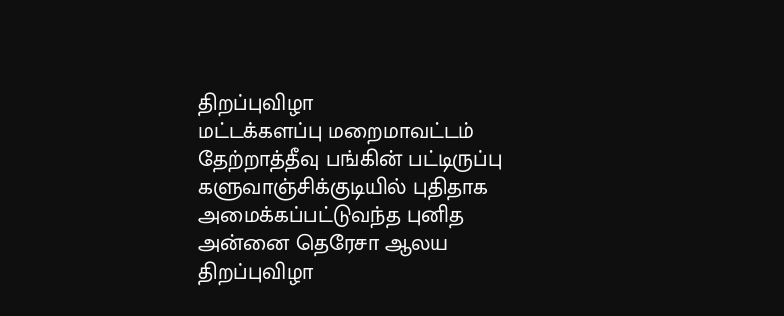திறப்புவிழா
மட்டக்களப்பு மறைமாவட்டம் தேற்றாத்தீவு பங்கின் பட்டிருப்பு களுவாஞ்சிக்குடியில் புதிதாக அமைக்கப்பட்டுவந்த புனித அன்னை தெரேசா ஆலய திறப்புவிழா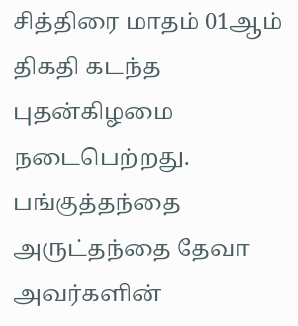சித்திரை மாதம் 01ஆம் திகதி கடந்த புதன்கிழமை நடைபெற்றது. பங்குத்தந்தை அருட்தந்தை தேவா அவர்களின்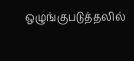ஒழுங்குபடுத்தலில்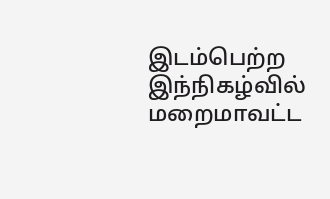இடம்பெற்ற இந்நிகழ்வில் மறைமாவட்ட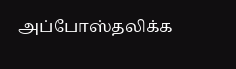அப்போஸ்தலிக்க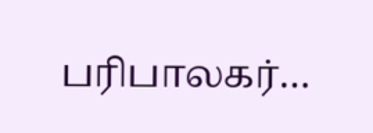பரிபாலகர்…